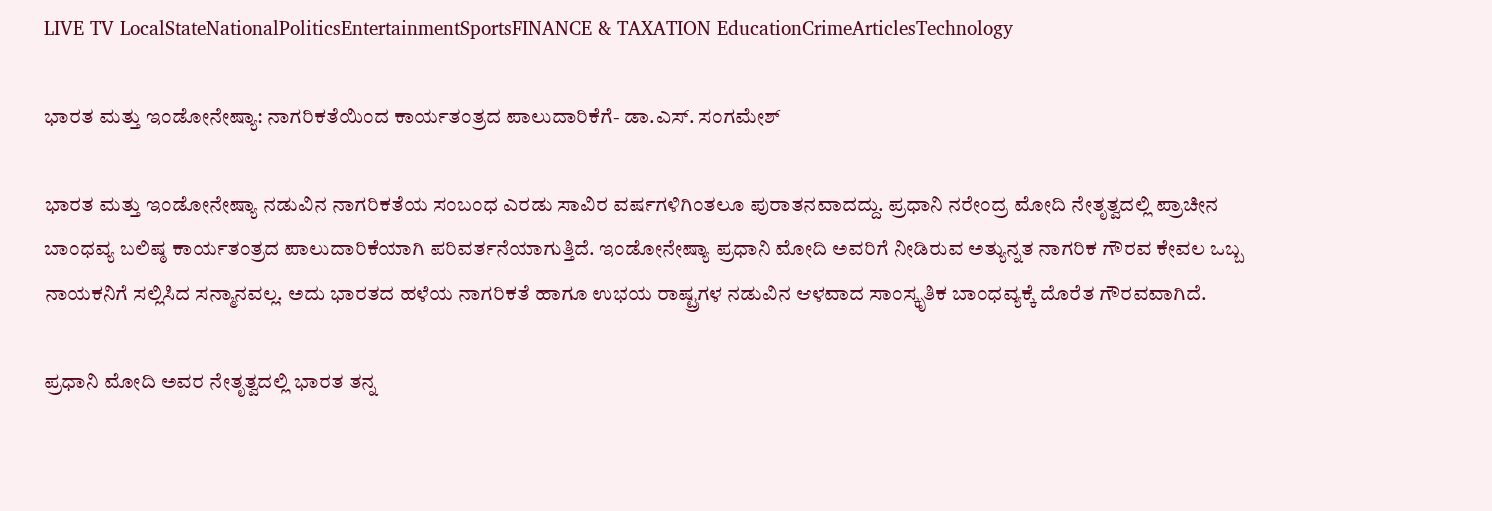LIVE TV LocalStateNationalPoliticsEntertainmentSportsFINANCE & TAXATION EducationCrimeArticlesTechnology

ಭಾರತ ಮತ್ತು ಇಂಡೋನೇಷ್ಯಾ: ನಾಗರಿಕತೆಯಿಂದ ಕಾರ್ಯತಂತ್ರದ ಪಾಲುದಾರಿಕೆಗೆ- ಡಾ.ಎಸ್. ಸಂಗಮೇಶ್

ಭಾರತ ಮತ್ತು ಇಂಡೋನೇಷ್ಯಾ ನಡುವಿನ ನಾಗರಿಕತೆಯ ಸಂಬಂಧ ಎರಡು ಸಾವಿರ ವರ್ಷಗಳಿಗಿಂತಲೂ ಪುರಾತನವಾದದ್ದು. ಪ್ರಧಾನಿ ನರೇಂದ್ರ ಮೋದಿ ನೇತೃತ್ವದಲ್ಲಿ ಪ್ರಾಚೀನ ಬಾಂಧವ್ಯ ಬಲಿಷ್ಠ ಕಾರ್ಯತಂತ್ರದ ಪಾಲುದಾರಿಕೆಯಾಗಿ ಪರಿವರ್ತನೆಯಾಗುತ್ತಿದೆ. ಇಂಡೋನೇಷ್ಯಾ ಪ್ರಧಾನಿ ಮೋದಿ ಅವರಿಗೆ ನೀಡಿರುವ ಅತ್ಯುನ್ನತ ನಾಗರಿಕ ಗೌರವ ಕೇವಲ ಒಬ್ಬ ನಾಯಕನಿಗೆ ಸಲ್ಲಿಸಿದ ಸನ್ಮಾನವಲ್ಲ. ಅದು ಭಾರತದ ಹಳೆಯ ನಾಗರಿಕತೆ ಹಾಗೂ ಉಭಯ ರಾಷ್ಟ್ರಗಳ ನಡುವಿನ ಆಳವಾದ ಸಾಂಸ್ಕೃತಿಕ ಬಾಂಧವ್ಯಕ್ಕೆ ದೊರೆತ ಗೌರವವಾಗಿದೆ.

ಪ್ರಧಾನಿ ಮೋದಿ ಅವರ ನೇತೃತ್ವದಲ್ಲಿ ಭಾರತ ತನ್ನ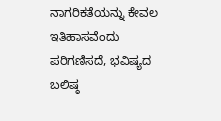ನಾಗರಿಕತೆಯನ್ನು ಕೇವಲ ಇತಿಹಾಸವೆಂದು ಪರಿಗಣಿಸದೆ, ಭವಿಷ್ಯದ ಬಲಿಷ್ಠ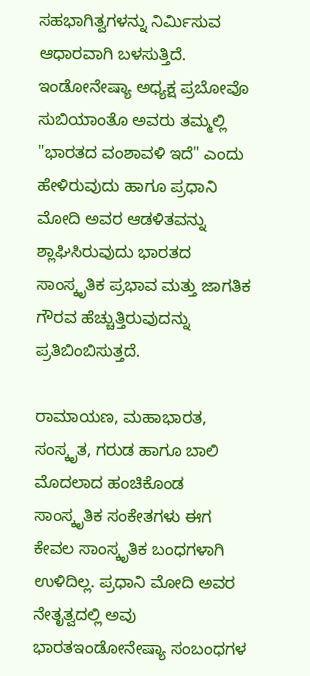ಸಹಭಾಗಿತ್ವಗಳನ್ನು ನಿರ್ಮಿಸುವ ಆಧಾರವಾಗಿ ಬಳಸುತ್ತಿದೆ. ಇಂಡೋನೇಷ್ಯಾ ಅಧ್ಯಕ್ಷ ಪ್ರಬೋವೊ ಸುಬಿಯಾಂತೊ ಅವರು ತಮ್ಮಲ್ಲಿ "ಭಾರತದ ವಂಶಾವಳಿ ಇದೆ" ಎಂದು ಹೇಳಿರುವುದು ಹಾಗೂ ಪ್ರಧಾನಿ ಮೋದಿ ಅವರ ಆಡಳಿತವನ್ನು ಶ್ಲಾಘಿಸಿರುವುದು ಭಾರತದ ಸಾಂಸ್ಕೃತಿಕ ಪ್ರಭಾವ ಮತ್ತು ಜಾಗತಿಕ ಗೌರವ ಹೆಚ್ಚುತ್ತಿರುವುದನ್ನು ಪ್ರತಿಬಿಂಬಿಸುತ್ತದೆ.

ರಾಮಾಯಣ, ಮಹಾಭಾರತ, ಸಂಸ್ಕೃತ, ಗರುಡ ಹಾಗೂ ಬಾಲಿ ಮೊದಲಾದ ಹಂಚಿಕೊಂಡ ಸಾಂಸ್ಕೃತಿಕ ಸಂಕೇತಗಳು ಈಗ ಕೇವಲ ಸಾಂಸ್ಕೃತಿಕ ಬಂಧಗಳಾಗಿ ಉಳಿದಿಲ್ಲ. ಪ್ರಧಾನಿ ಮೋದಿ ಅವರ ನೇತೃತ್ವದಲ್ಲಿ ಅವು ಭಾರತಇಂಡೋನೇಷ್ಯಾ ಸಂಬಂಧಗಳ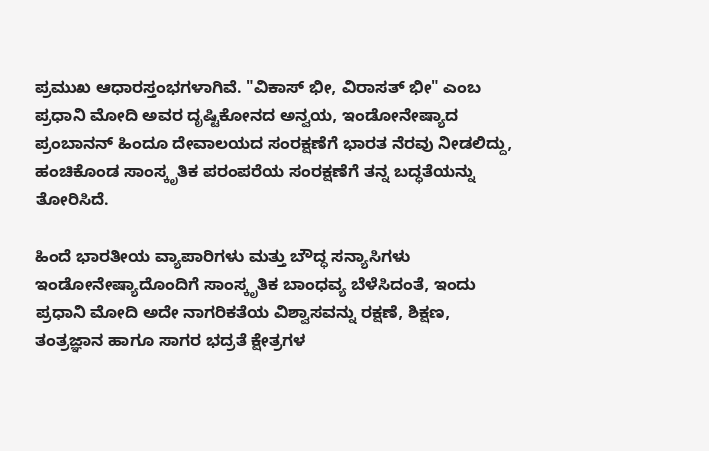ಪ್ರಮುಖ ಆಧಾರಸ್ತಂಭಗಳಾಗಿವೆ. "ವಿಕಾಸ್ ಭೀ, ವಿರಾಸತ್ ಭೀ" ಎಂಬ ಪ್ರಧಾನಿ ಮೋದಿ ಅವರ ದೃಷ್ಟಿಕೋನದ ಅನ್ವಯ, ಇಂಡೋನೇಷ್ಯಾದ ಪ್ರಂಬಾನನ್ ಹಿಂದೂ ದೇವಾಲಯದ ಸಂರಕ್ಷಣೆಗೆ ಭಾರತ ನೆರವು ನೀಡಲಿದ್ದು, ಹಂಚಿಕೊಂಡ ಸಾಂಸ್ಕೃತಿಕ ಪರಂಪರೆಯ ಸಂರಕ್ಷಣೆಗೆ ತನ್ನ ಬದ್ಧತೆಯನ್ನು ತೋರಿಸಿದೆ.

ಹಿಂದೆ ಭಾರತೀಯ ವ್ಯಾಪಾರಿಗಳು ಮತ್ತು ಬೌದ್ಧ ಸನ್ಯಾಸಿಗಳು ಇಂಡೋನೇಷ್ಯಾದೊಂದಿಗೆ ಸಾಂಸ್ಕೃತಿಕ ಬಾಂಧವ್ಯ ಬೆಳೆಸಿದಂತೆ, ಇಂದು ಪ್ರಧಾನಿ ಮೋದಿ ಅದೇ ನಾಗರಿಕತೆಯ ವಿಶ್ವಾಸವನ್ನು ರಕ್ಷಣೆ, ಶಿಕ್ಷಣ, ತಂತ್ರಜ್ಞಾನ ಹಾಗೂ ಸಾಗರ ಭದ್ರತೆ ಕ್ಷೇತ್ರಗಳ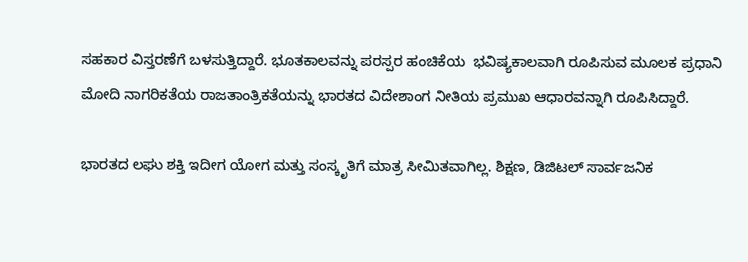ಸಹಕಾರ ವಿಸ್ತರಣೆಗೆ ಬಳಸುತ್ತಿದ್ದಾರೆ. ಭೂತಕಾಲವನ್ನು ಪರಸ್ಪರ ಹಂಚಿಕೆಯ  ಭವಿಷ್ಯಕಾಲವಾಗಿ ರೂಪಿಸುವ ಮೂಲಕ ಪ್ರಧಾನಿ ಮೋದಿ ನಾಗರಿಕತೆಯ ರಾಜತಾಂತ್ರಿಕತೆಯನ್ನು ಭಾರತದ ವಿದೇಶಾಂಗ ನೀತಿಯ ಪ್ರಮುಖ ಆಧಾರವನ್ನಾಗಿ ರೂಪಿಸಿದ್ದಾರೆ.

ಭಾರತದ ಲಘು ಶಕ್ತಿ ಇದೀಗ ಯೋಗ ಮತ್ತು ಸಂಸ್ಕೃತಿಗೆ ಮಾತ್ರ ಸೀಮಿತವಾಗಿಲ್ಲ. ಶಿಕ್ಷಣ, ಡಿಜಿಟಲ್ ಸಾರ್ವಜನಿಕ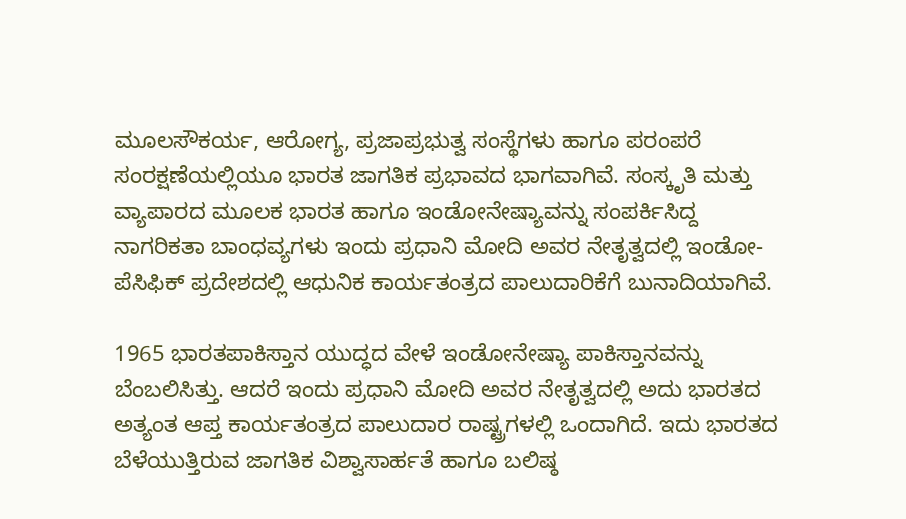ಮೂಲಸೌಕರ್ಯ, ಆರೋಗ್ಯ, ಪ್ರಜಾಪ್ರಭುತ್ವ ಸಂಸ್ಥೆಗಳು ಹಾಗೂ ಪರಂಪರೆ ಸಂರಕ್ಷಣೆಯಲ್ಲಿಯೂ ಭಾರತ ಜಾಗತಿಕ ಪ್ರಭಾವದ ಭಾಗವಾಗಿವೆ. ಸಂಸ್ಕೃತಿ ಮತ್ತು ವ್ಯಾಪಾರದ ಮೂಲಕ ಭಾರತ ಹಾಗೂ ಇಂಡೋನೇಷ್ಯಾವನ್ನು ಸಂಪರ್ಕಿಸಿದ್ದ ನಾಗರಿಕತಾ ಬಾಂಧವ್ಯಗಳು ಇಂದು ಪ್ರಧಾನಿ ಮೋದಿ ಅವರ ನೇತೃತ್ವದಲ್ಲಿ ಇಂಡೋ-ಪೆಸಿಫಿಕ್ ಪ್ರದೇಶದಲ್ಲಿ ಆಧುನಿಕ ಕಾರ್ಯತಂತ್ರದ ಪಾಲುದಾರಿಕೆಗೆ ಬುನಾದಿಯಾಗಿವೆ.

1965 ಭಾರತಪಾಕಿಸ್ತಾನ ಯುದ್ಧದ ವೇಳೆ ಇಂಡೋನೇಷ್ಯಾ ಪಾಕಿಸ್ತಾನವನ್ನು ಬೆಂಬಲಿಸಿತ್ತು. ಆದರೆ ಇಂದು ಪ್ರಧಾನಿ ಮೋದಿ ಅವರ ನೇತೃತ್ವದಲ್ಲಿ ಅದು ಭಾರತದ ಅತ್ಯಂತ ಆಪ್ತ ಕಾರ್ಯತಂತ್ರದ ಪಾಲುದಾರ ರಾಷ್ಟ್ರಗಳಲ್ಲಿ ಒಂದಾಗಿದೆ. ಇದು ಭಾರತದ ಬೆಳೆಯುತ್ತಿರುವ ಜಾಗತಿಕ ವಿಶ್ವಾಸಾರ್ಹತೆ ಹಾಗೂ ಬಲಿಷ್ಠ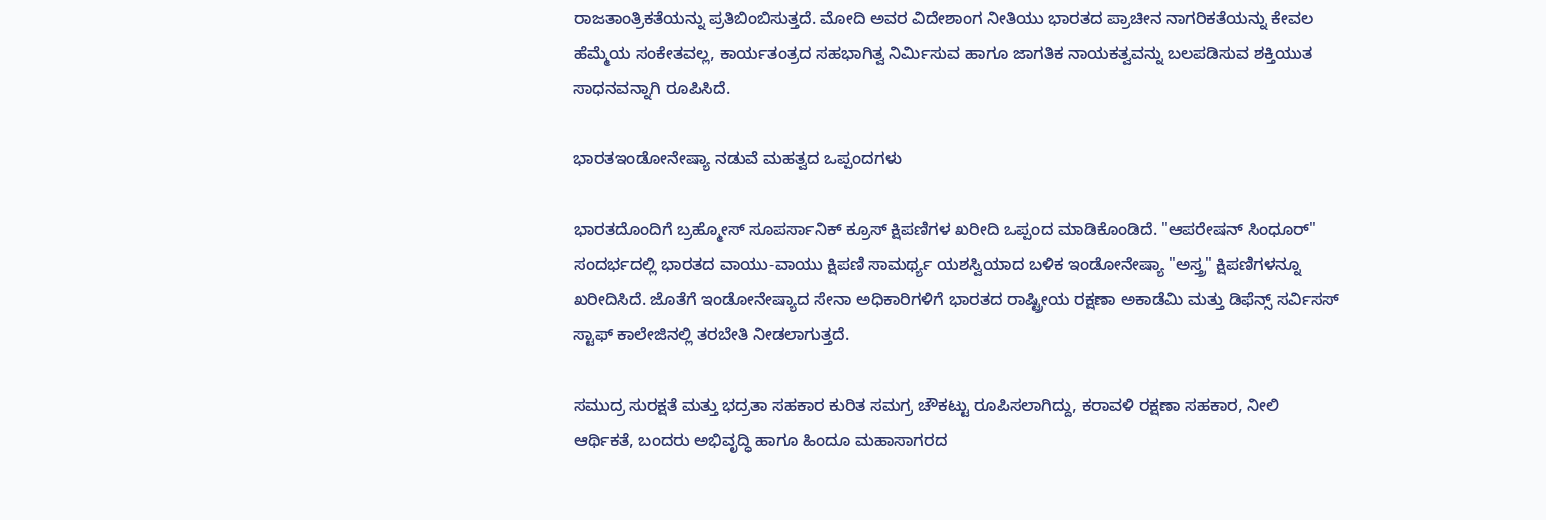ರಾಜತಾಂತ್ರಿಕತೆಯನ್ನು ಪ್ರತಿಬಿಂಬಿಸುತ್ತದೆ. ಮೋದಿ ಅವರ ವಿದೇಶಾಂಗ ನೀತಿಯು ಭಾರತದ ಪ್ರಾಚೀನ ನಾಗರಿಕತೆಯನ್ನು ಕೇವಲ ಹೆಮ್ಮೆಯ ಸಂಕೇತವಲ್ಲ, ಕಾರ್ಯತಂತ್ರದ ಸಹಭಾಗಿತ್ವ ನಿರ್ಮಿಸುವ ಹಾಗೂ ಜಾಗತಿಕ ನಾಯಕತ್ವವನ್ನು ಬಲಪಡಿಸುವ ಶಕ್ತಿಯುತ ಸಾಧನವನ್ನಾಗಿ ರೂಪಿಸಿದೆ.

ಭಾರತಇಂಡೋನೇಷ್ಯಾ ನಡುವೆ ಮಹತ್ವದ ಒಪ್ಪಂದಗಳು

ಭಾರತದೊಂದಿಗೆ ಬ್ರಹ್ಮೋಸ್ ಸೂಪರ್ಸಾನಿಕ್ ಕ್ರೂಸ್ ಕ್ಷಿಪಣಿಗಳ ಖರೀದಿ ಒಪ್ಪಂದ ಮಾಡಿಕೊಂಡಿದೆ. "ಆಪರೇಷನ್ ಸಿಂಧೂರ್" ಸಂದರ್ಭದಲ್ಲಿ ಭಾರತದ ವಾಯು-ವಾಯು ಕ್ಷಿಪಣಿ ಸಾಮರ್ಥ್ಯ ಯಶಸ್ವಿಯಾದ ಬಳಿಕ ಇಂಡೋನೇಷ್ಯಾ "ಅಸ್ತ್ರ" ಕ್ಷಿಪಣಿಗಳನ್ನೂ ಖರೀದಿಸಿದೆ. ಜೊತೆಗೆ ಇಂಡೋನೇಷ್ಯಾದ ಸೇನಾ ಅಧಿಕಾರಿಗಳಿಗೆ ಭಾರತದ ರಾಷ್ಟ್ರೀಯ ರಕ್ಷಣಾ ಅಕಾಡೆಮಿ ಮತ್ತು ಡಿಫೆನ್ಸ್ ಸರ್ವಿಸಸ್ ಸ್ಟಾಫ್ ಕಾಲೇಜಿನಲ್ಲಿ ತರಬೇತಿ ನೀಡಲಾಗುತ್ತದೆ.

ಸಮುದ್ರ ಸುರಕ್ಷತೆ ಮತ್ತು ಭದ್ರತಾ ಸಹಕಾರ ಕುರಿತ ಸಮಗ್ರ ಚೌಕಟ್ಟು ರೂಪಿಸಲಾಗಿದ್ದು, ಕರಾವಳಿ ರಕ್ಷಣಾ ಸಹಕಾರ, ನೀಲಿ ಆರ್ಥಿಕತೆ, ಬಂದರು ಅಭಿವೃದ್ಧಿ ಹಾಗೂ ಹಿಂದೂ ಮಹಾಸಾಗರದ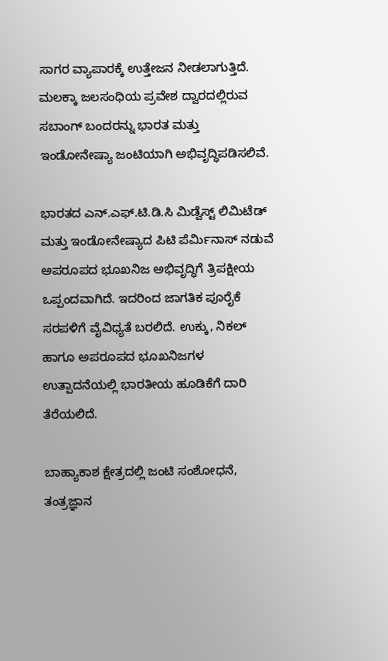ಸಾಗರ ವ್ಯಾಪಾರಕ್ಕೆ ಉತ್ತೇಜನ ನೀಡಲಾಗುತ್ತಿದೆ. ಮಲಕ್ಕಾ ಜಲಸಂಧಿಯ ಪ್ರವೇಶ ದ್ವಾರದಲ್ಲಿರುವ ಸಬಾಂಗ್ ಬಂದರನ್ನು ಭಾರತ ಮತ್ತು ಇಂಡೋನೇಷ್ಯಾ ಜಂಟಿಯಾಗಿ ಅಭಿವೃದ್ಧಿಪಡಿಸಲಿವೆ.

ಭಾರತದ ಎನ್.ಎಫ್.ಟಿ.ಡಿ.ಸಿ ಮಿಡ್ವೆಸ್ಟ್ ಲಿಮಿಟೆಡ್ ಮತ್ತು ಇಂಡೋನೇಷ್ಯಾದ ಪಿಟಿ ಪೆರ್ಮಿನಾಸ್ ನಡುವೆ ಅಪರೂಪದ ಭೂಖನಿಜ ಅಭಿವೃದ್ಧಿಗೆ ತ್ರಿಪಕ್ಷೀಯ ಒಪ್ಪಂದವಾಗಿದೆ. ಇದರಿಂದ ಜಾಗತಿಕ ಪೂರೈಕೆ ಸರಪಳಿಗೆ ವೈವಿಧ್ಯತೆ ಬರಲಿದೆ. ಉಕ್ಕು, ನಿಕಲ್ ಹಾಗೂ ಅಪರೂಪದ ಭೂಖನಿಜಗಳ ಉತ್ಪಾದನೆಯಲ್ಲಿ ಭಾರತೀಯ ಹೂಡಿಕೆಗೆ ದಾರಿ ತೆರೆಯಲಿದೆ.

ಬಾಹ್ಯಾಕಾಶ ಕ್ಷೇತ್ರದಲ್ಲಿ ಜಂಟಿ ಸಂಶೋಧನೆ, ತಂತ್ರಜ್ಞಾನ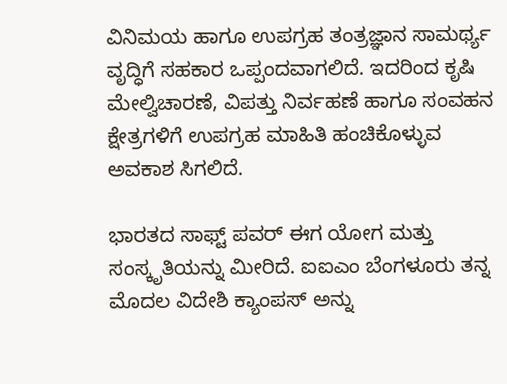ವಿನಿಮಯ ಹಾಗೂ ಉಪಗ್ರಹ ತಂತ್ರಜ್ಞಾನ ಸಾಮರ್ಥ್ಯ ವೃದ್ಧಿಗೆ ಸಹಕಾರ ಒಪ್ಪಂದವಾಗಲಿದೆ. ಇದರಿಂದ ಕೃಷಿ ಮೇಲ್ವಿಚಾರಣೆ, ವಿಪತ್ತು ನಿರ್ವಹಣೆ ಹಾಗೂ ಸಂವಹನ ಕ್ಷೇತ್ರಗಳಿಗೆ ಉಪಗ್ರಹ ಮಾಹಿತಿ ಹಂಚಿಕೊಳ್ಳುವ ಅವಕಾಶ ಸಿಗಲಿದೆ.

ಭಾರತದ ಸಾಫ್ಟ್ ಪವರ್ ಈಗ ಯೋಗ ಮತ್ತು ಸಂಸ್ಕೃತಿಯನ್ನು ಮೀರಿದೆ. ಐಐಎಂ ಬೆಂಗಳೂರು ತನ್ನ ಮೊದಲ ವಿದೇಶಿ ಕ್ಯಾಂಪಸ್ ಅನ್ನು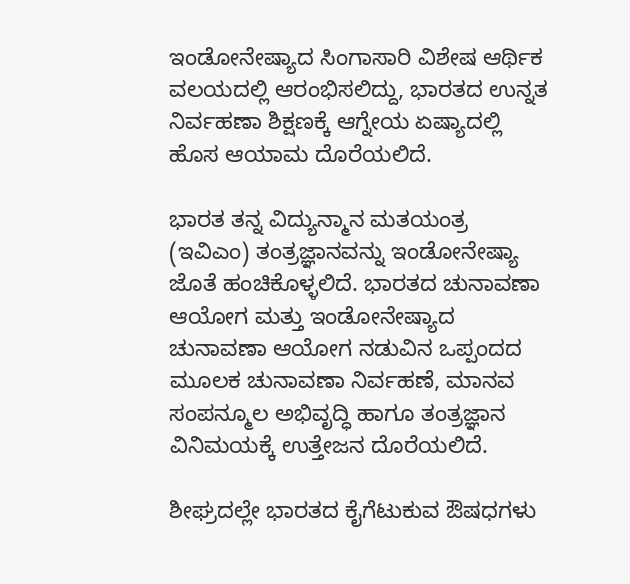ಇಂಡೋನೇಷ್ಯಾದ ಸಿಂಗಾಸಾರಿ ವಿಶೇಷ ಆರ್ಥಿಕ ವಲಯದಲ್ಲಿ ಆರಂಭಿಸಲಿದ್ದು, ಭಾರತದ ಉನ್ನತ ನಿರ್ವಹಣಾ ಶಿಕ್ಷಣಕ್ಕೆ ಆಗ್ನೇಯ ಏಷ್ಯಾದಲ್ಲಿ ಹೊಸ ಆಯಾಮ ದೊರೆಯಲಿದೆ.

ಭಾರತ ತನ್ನ ವಿದ್ಯುನ್ಮಾನ ಮತಯಂತ್ರ (ಇವಿಎಂ) ತಂತ್ರಜ್ಞಾನವನ್ನು ಇಂಡೋನೇಷ್ಯಾ ಜೊತೆ ಹಂಚಿಕೊಳ್ಳಲಿದೆ. ಭಾರತದ ಚುನಾವಣಾ ಆಯೋಗ ಮತ್ತು ಇಂಡೋನೇಷ್ಯಾದ ಚುನಾವಣಾ ಆಯೋಗ ನಡುವಿನ ಒಪ್ಪಂದದ ಮೂಲಕ ಚುನಾವಣಾ ನಿರ್ವಹಣೆ, ಮಾನವ ಸಂಪನ್ಮೂಲ ಅಭಿವೃದ್ಧಿ ಹಾಗೂ ತಂತ್ರಜ್ಞಾನ ವಿನಿಮಯಕ್ಕೆ ಉತ್ತೇಜನ ದೊರೆಯಲಿದೆ.

ಶೀಘ್ರದಲ್ಲೇ ಭಾರತದ ಕೈಗೆಟುಕುವ ಔಷಧಗಳು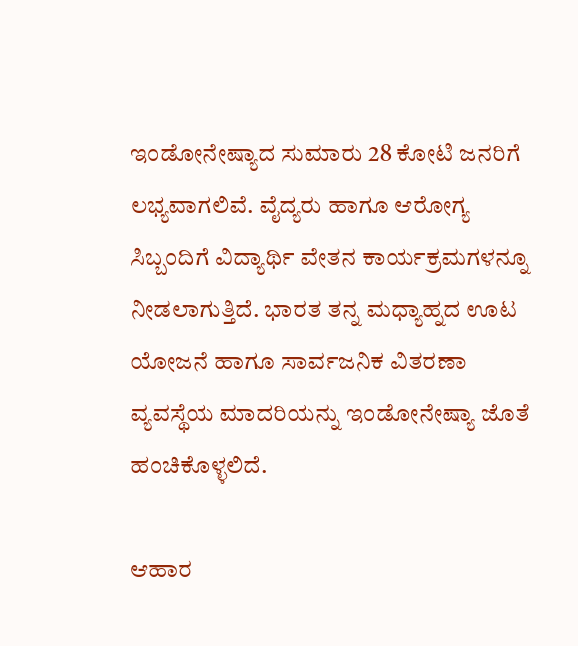ಇಂಡೋನೇಷ್ಯಾದ ಸುಮಾರು 28 ಕೋಟಿ ಜನರಿಗೆ ಲಭ್ಯವಾಗಲಿವೆ. ವೈದ್ಯರು ಹಾಗೂ ಆರೋಗ್ಯ ಸಿಬ್ಬಂದಿಗೆ ವಿದ್ಯಾರ್ಥಿ ವೇತನ ಕಾರ್ಯಕ್ರಮಗಳನ್ನೂ ನೀಡಲಾಗುತ್ತಿದೆ. ಭಾರತ ತನ್ನ ಮಧ್ಯಾಹ್ನದ ಊಟ ಯೋಜನೆ ಹಾಗೂ ಸಾರ್ವಜನಿಕ ವಿತರಣಾ ವ್ಯವಸ್ಥೆಯ ಮಾದರಿಯನ್ನು ಇಂಡೋನೇಷ್ಯಾ ಜೊತೆ ಹಂಚಿಕೊಳ್ಳಲಿದೆ.

ಆಹಾರ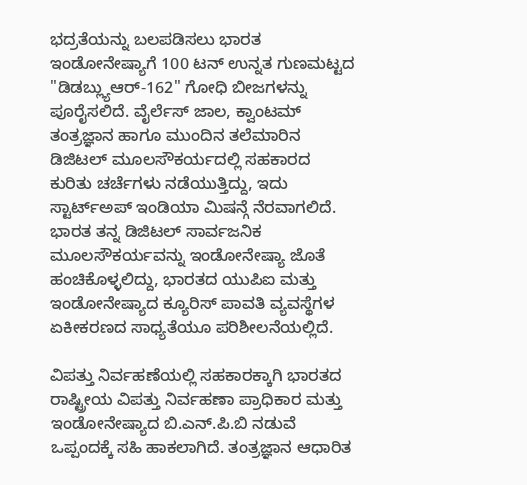ಭದ್ರತೆಯನ್ನು ಬಲಪಡಿಸಲು ಭಾರತ ಇಂಡೋನೇಷ್ಯಾಗೆ 100 ಟನ್ ಉನ್ನತ ಗುಣಮಟ್ಟದ "ಡಿಡಬ್ಲ್ಯುಆರ್-162" ಗೋಧಿ ಬೀಜಗಳನ್ನು ಪೂರೈಸಲಿದೆ. ವೈರ್ಲೆಸ್ ಜಾಲ, ಕ್ವಾಂಟಮ್ ತಂತ್ರಜ್ಞಾನ ಹಾಗೂ ಮುಂದಿನ ತಲೆಮಾರಿನ ಡಿಜಿಟಲ್ ಮೂಲಸೌಕರ್ಯದಲ್ಲಿ ಸಹಕಾರದ ಕುರಿತು ಚರ್ಚೆಗಳು ನಡೆಯುತ್ತಿದ್ದು, ಇದು ಸ್ಟಾರ್ಟ್ಅಪ್ ಇಂಡಿಯಾ ಮಿಷನ್ಗೆ ನೆರವಾಗಲಿದೆ. ಭಾರತ ತನ್ನ ಡಿಜಿಟಲ್ ಸಾರ್ವಜನಿಕ ಮೂಲಸೌಕರ್ಯವನ್ನು ಇಂಡೋನೇಷ್ಯಾ ಜೊತೆ ಹಂಚಿಕೊಳ್ಳಲಿದ್ದು, ಭಾರತದ ಯುಪಿಐ ಮತ್ತು ಇಂಡೋನೇಷ್ಯಾದ ಕ್ಯೂರಿಸ್ ಪಾವತಿ ವ್ಯವಸ್ಥೆಗಳ ಏಕೀಕರಣದ ಸಾಧ್ಯತೆಯೂ ಪರಿಶೀಲನೆಯಲ್ಲಿದೆ.

ವಿಪತ್ತು ನಿರ್ವಹಣೆಯಲ್ಲಿ ಸಹಕಾರಕ್ಕಾಗಿ ಭಾರತದ ರಾಷ್ಟ್ರೀಯ ವಿಪತ್ತು ನಿರ್ವಹಣಾ ಪ್ರಾಧಿಕಾರ ಮತ್ತು ಇಂಡೋನೇಷ್ಯಾದ ಬಿ.ಎನ್.ಪಿ.ಬಿ ನಡುವೆ ಒಪ್ಪಂದಕ್ಕೆ ಸಹಿ ಹಾಕಲಾಗಿದೆ. ತಂತ್ರಜ್ಞಾನ ಆಧಾರಿತ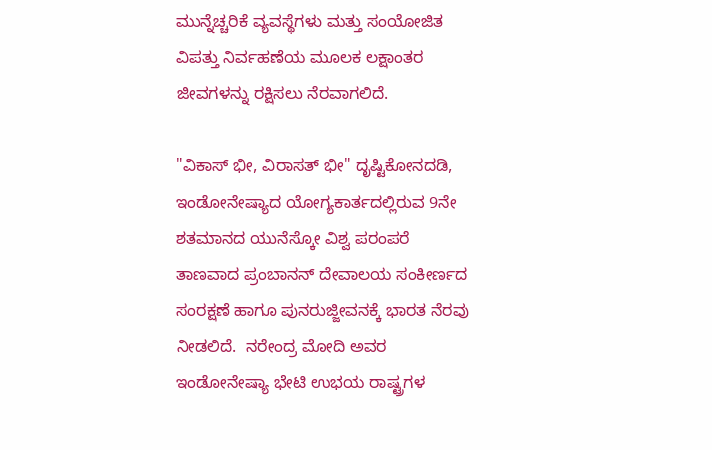ಮುನ್ನೆಚ್ಚರಿಕೆ ವ್ಯವಸ್ಥೆಗಳು ಮತ್ತು ಸಂಯೋಜಿತ ವಿಪತ್ತು ನಿರ್ವಹಣೆಯ ಮೂಲಕ ಲಕ್ಷಾಂತರ ಜೀವಗಳನ್ನು ರಕ್ಷಿಸಲು ನೆರವಾಗಲಿದೆ.

"ವಿಕಾಸ್ ಭೀ, ವಿರಾಸತ್ ಭೀ" ದೃಷ್ಟಿಕೋನದಡಿ, ಇಂಡೋನೇಷ್ಯಾದ ಯೋಗ್ಯಕಾರ್ತದಲ್ಲಿರುವ 9ನೇ ಶತಮಾನದ ಯುನೆಸ್ಕೋ ವಿಶ್ವ ಪರಂಪರೆ ತಾಣವಾದ ಪ್ರಂಬಾನನ್ ದೇವಾಲಯ ಸಂಕೀರ್ಣದ ಸಂರಕ್ಷಣೆ ಹಾಗೂ ಪುನರುಜ್ಜೀವನಕ್ಕೆ ಭಾರತ ನೆರವು ನೀಡಲಿದೆ.  ನರೇಂದ್ರ ಮೋದಿ ಅವರ ಇಂಡೋನೇಷ್ಯಾ ಭೇಟಿ ಉಭಯ ರಾಷ್ಟ್ರಗಳ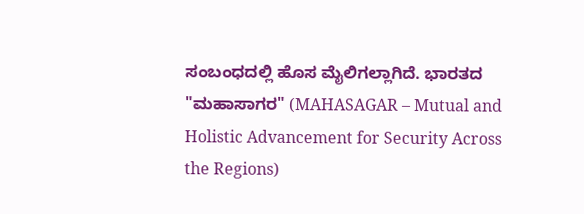ಸಂಬಂಧದಲ್ಲಿ ಹೊಸ ಮೈಲಿಗಲ್ಲಾಗಿದೆ. ಭಾರತದ "ಮಹಾಸಾಗರ" (MAHASAGAR – Mutual and Holistic Advancement for Security Across the Regions)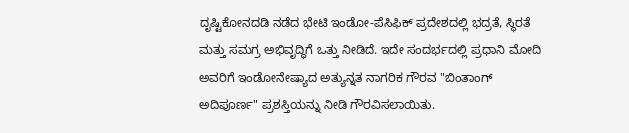ದೃಷ್ಟಿಕೋನದಡಿ ನಡೆದ ಭೇಟಿ ಇಂಡೋ-ಪೆಸಿಫಿಕ್ ಪ್ರದೇಶದಲ್ಲಿ ಭದ್ರತೆ, ಸ್ಥಿರತೆ ಮತ್ತು ಸಮಗ್ರ ಅಭಿವೃದ್ಧಿಗೆ ಒತ್ತು ನೀಡಿದೆ. ಇದೇ ಸಂದರ್ಭದಲ್ಲಿ ಪ್ರಧಾನಿ ಮೋದಿ ಅವರಿಗೆ ಇಂಡೋನೇಷ್ಯಾದ ಅತ್ಯುನ್ನತ ನಾಗರಿಕ ಗೌರವ "ಬಿಂತಾಂಗ್ ಅದಿಪೂರ್ಣ" ಪ್ರಶಸ್ತಿಯನ್ನು ನೀಡಿ ಗೌರವಿಸಲಾಯಿತು.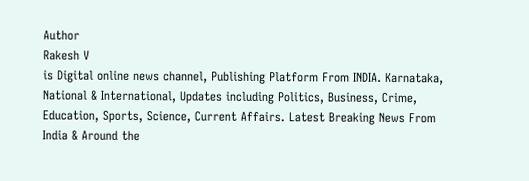Author
Rakesh V
is Digital online news channel, Publishing Platform From INDIA. Karnataka, National & International, Updates including Politics, Business, Crime, Education, Sports, Science, Current Affairs. Latest Breaking News From India & Around the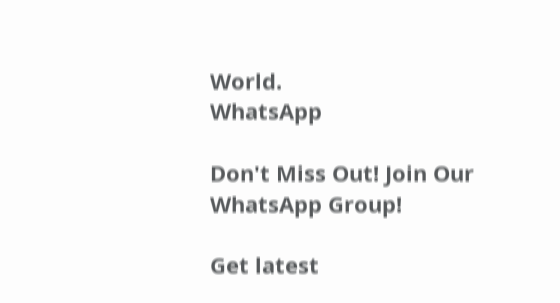World.
WhatsApp

Don't Miss Out! Join Our WhatsApp Group!

Get latest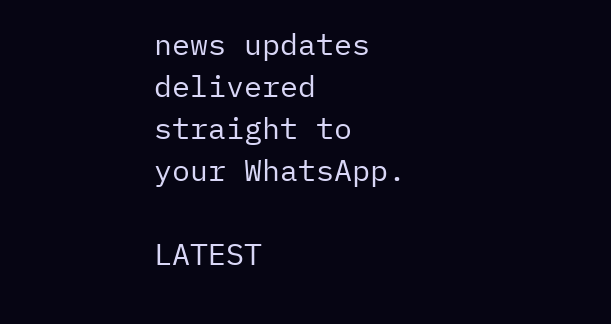news updates delivered straight to your WhatsApp.

LATEST